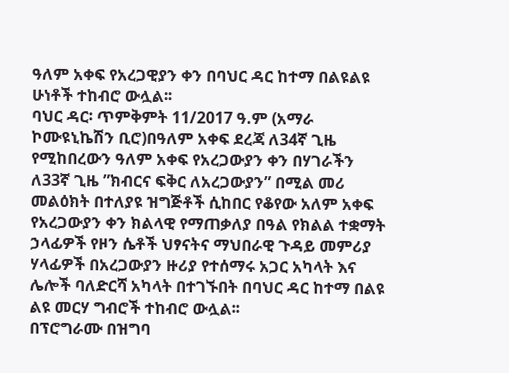ዓለም አቀፍ የአረጋዊያን ቀን በባህር ዳር ከተማ በልዩልዩ ሁነቶች ተከብሮ ውሏል፡፡
ባህር ዳር፡ ጥምቅምት 11/2017 ዓ.ም (አማራ ኮሙዩኒኬሽን ቢሮ)በዓለም አቀፍ ደረጃ ለ34ኛ ጊዜ የሚከበረውን ዓለም አቀፍ የአረጋውያን ቀን በሃገራችን ለ33ኛ ጊዜ ”ክብርና ፍቅር ለአረጋውያን” በሚል መሪ መልዕክት በተለያዩ ዝግጅቶች ሲከበር የቆየው አለም አቀፍ የአረጋውያን ቀን ክልላዊ የማጠቃለያ በዓል የክልል ተቋማት ኃላፊዎች የዞን ሴቶች ህፃናትና ማህበራዊ ጉዳይ መምሪያ ሃላፊዎች በአረጋውያን ዙሪያ የተሰማሩ አጋር አካላት እና ሌሎች ባለድርሻ አካላት በተገኙበት በባህር ዳር ከተማ በልዩ ልዩ መርሃ ግብሮች ተከብሮ ውሏል፡፡
በፕሮግራሙ በዝግባ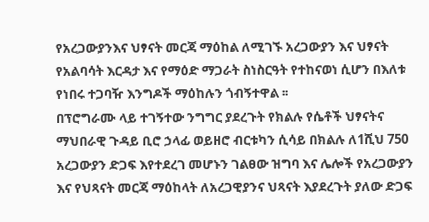የአረጋውያንእና ህፃናት መርጃ ማዕከል ለሚገኙ አረጋውያን እና ህፃናት የአልባሳት እርዳታ እና የማዕድ ማጋራት ስነስርዓት የተከናወነ ሲሆን በእለቱ የነበሩ ተጋባዥ እንግዶች ማዕከሉን ጎብኝተዋል ፡፡
በፕሮግራሙ ላይ ተገኝተው ንግግር ያደረጉት የክልሉ የሴቶች ህፃናትና ማህበራዊ ጉዳይ ቢሮ ኃላፊ ወይዘሮ ብርቱካን ሲሳይ በክልሉ ለ1ሺህ 750 አረጋውያን ድጋፍ እየተደረገ መሆኑን ገልፀው ዝግባ እና ሌሎች የአረጋውያን እና የህጻናት መርጃ ማዕከላት ለአረጋዊያንና ህጻናት እያደረጉት ያለው ድጋፍ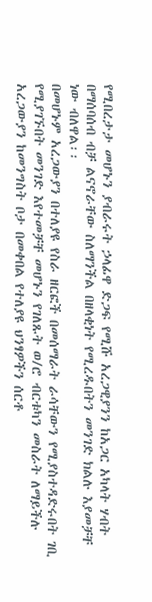የሚበረታታ መሆኑን ያብራሩት ኃላፊዋ ድጋፍ የሚሹ አረጋዊያንን ከአጋር አካላት ሃብት በማሰባሰብ ብቻ ልናኖራቸው ስለማንችል በዘላቂነት የሚረዱበትን መንገድ ክልሉ እያመቻቸ ነው ብለዋል፡፡
በመሆኑም አረጋውያን በተለያዩ የስራ ዘርፎች በመሰማራት ራሳቸውን የሚያስተዳድሩበት ገቢ የሚያገኙበት መንገድ እየተመቻቸ መሆኑን የገለጹት ወ/ሮ ብርቱካን መስራት ለማይችሉ አረጋውያን ከመንግስት ቦታ በመቀበል የተለያዩ ህንፃዎችን ሰርቶ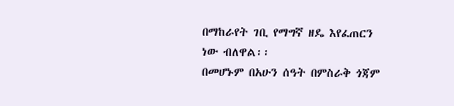በማከራየት ገቢ የማግኛ ዘዴ እየፈጠርን ነው ብለዋል፡፡
በመሆኑም በአሁን ሰዓት በምስራቅ ጎጃም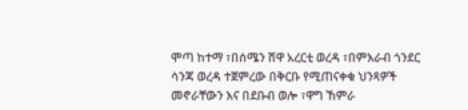ሞጣ ከተማ ፣በሰሜን ሸዋ አረርቲ ወረዳ ፣በምእራብ ጎንደር ሳንጃ ወረዳ ተጀምረው በቅርቡ የሚጠናቀቁ ህንጻዎች መኖራቸውን እና በደቡብ ወሎ ፣ዋግ ኸምራ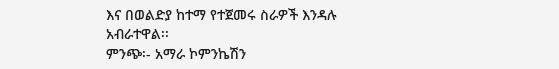እና በወልድያ ከተማ የተጀመሩ ስራዎች እንዳሉ አብራተዋል፡፡
ምንጭ፡- አማራ ኮምንኬሽን